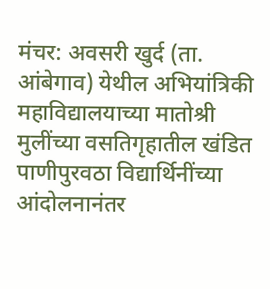मंचर: अवसरी खुर्द (ता. आंबेगाव) येथील अभियांत्रिकी महाविद्यालयाच्या मातोश्री मुलींच्या वसतिगृहातील खंडित पाणीपुरवठा विद्यार्थिनींच्या आंदोलनानंतर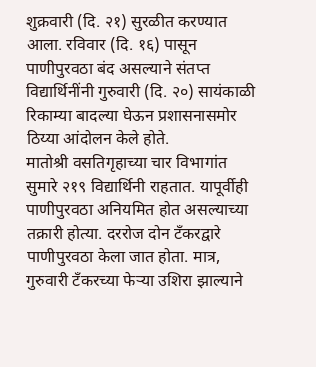शुक्रवारी (दि. २१) सुरळीत करण्यात आला. रविवार (दि. १६) पासून पाणीपुरवठा बंद असल्याने संतप्त विद्यार्थिनींनी गुरुवारी (दि. २०) सायंकाळी रिकाम्या बादल्या घेऊन प्रशासनासमोर ठिय्या आंदोलन केले होते.
मातोश्री वसतिगृहाच्या चार विभागांत सुमारे २१९ विद्यार्थिनी राहतात. यापूर्वीही पाणीपुरवठा अनियमित होत असल्याच्या तक्रारी होत्या. दररोज दोन टँकरद्वारे पाणीपुरवठा केला जात होता. मात्र, गुरुवारी टँकरच्या फेऱ्या उशिरा झाल्याने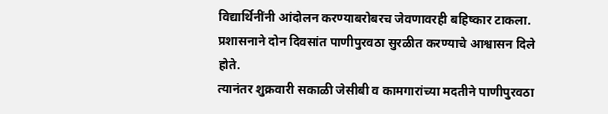विद्यार्थिनींनी आंदोलन करण्याबरोबरच जेवणावरही बहिष्कार टाकला. प्रशासनाने दोन दिवसांत पाणीपुरवठा सुरळीत करण्याचे आश्वासन दिले होते.
त्यानंतर शुक्रवारी सकाळी जेसीबी व कामगारांच्या मदतीने पाणीपुरवठा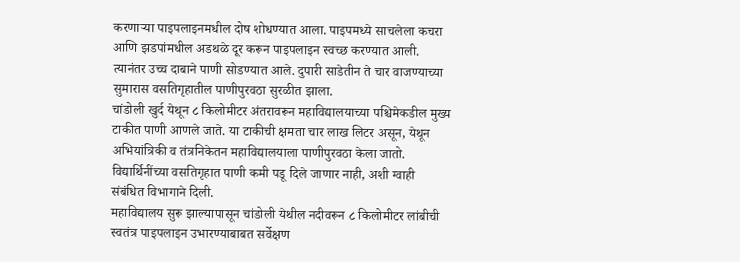करणाऱ्या पाइपलाइनमधील दोष शोधण्यात आला. पाइपमध्ये साचलेला कचरा आणि झडपांमधील अडथळे दूर करून पाइपलाइन स्वच्छ करण्यात आली. त्यानंतर उच्च दाबाने पाणी सोडण्यात आले. दुपारी साडेतीन ते चार वाजण्याच्या सुमारास वसतिगृहातील पाणीपुरवठा सुरळीत झाला.
चांडोली खुर्द येथून ८ किलोमीटर अंतरावरून महाविद्यालयाच्या पश्चिमेकडील मुख्य टाकीत पाणी आणले जाते. या टाकीची क्षमता चार लाख लिटर असून, येथून अभियांत्रिकी व तंत्रनिकेतन महाविद्यालयाला पाणीपुरवठा केला जातो. विद्यार्थिनींच्या वसतिगृहात पाणी कमी पडू दिले जाणार नाही, अशी ग्वाही संबंधित विभागाने दिली.
महाविद्यालय सुरू झाल्यापासून चांडोली येथील नदीवरून ८ किलोमीटर लांबीची स्वतंत्र पाइपलाइन उभारण्याबाबत सर्वेक्षण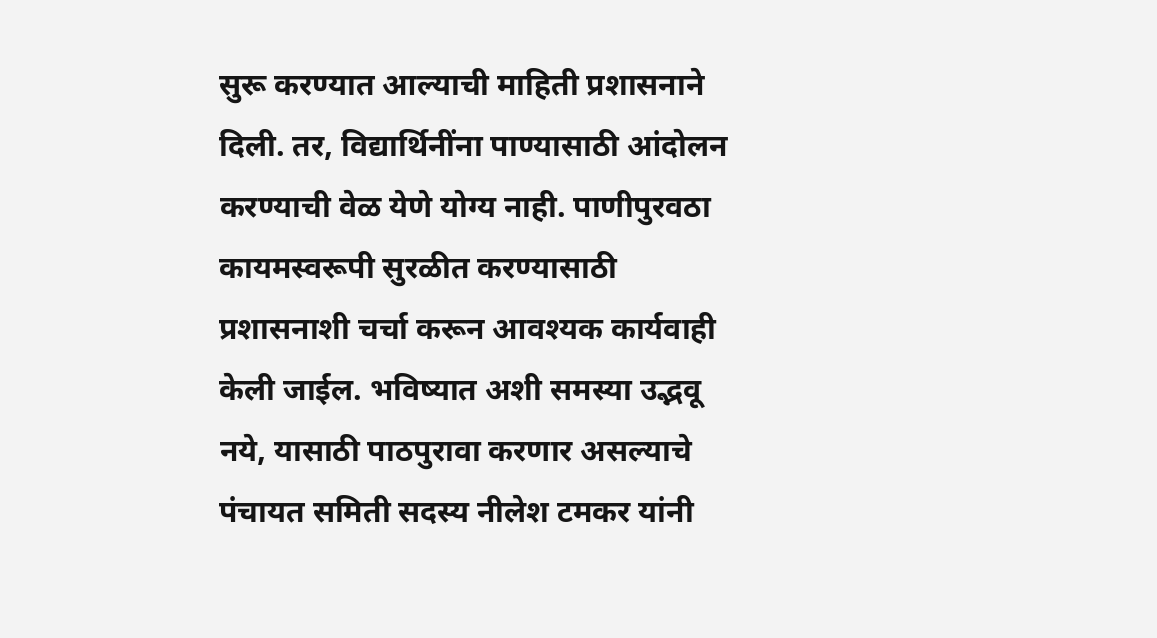सुरू करण्यात आल्याची माहिती प्रशासनाने दिली. तर, विद्यार्थिनींना पाण्यासाठी आंदोलन करण्याची वेळ येणे योग्य नाही. पाणीपुरवठा कायमस्वरूपी सुरळीत करण्यासाठी प्रशासनाशी चर्चा करून आवश्यक कार्यवाही केली जाईल. भविष्यात अशी समस्या उद्भवू नये, यासाठी पाठपुरावा करणार असल्याचे पंचायत समिती सदस्य नीलेश टमकर यांनी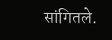सांगितले.